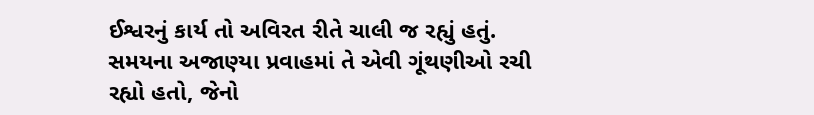ઈશ્વરનું કાર્ય તો અવિરત રીતે ચાલી જ રહ્યું હતું. સમયના અજાણ્યા પ્રવાહમાં તે એવી ગૂંથણીઓ રચી રહ્યો હતો, જેનો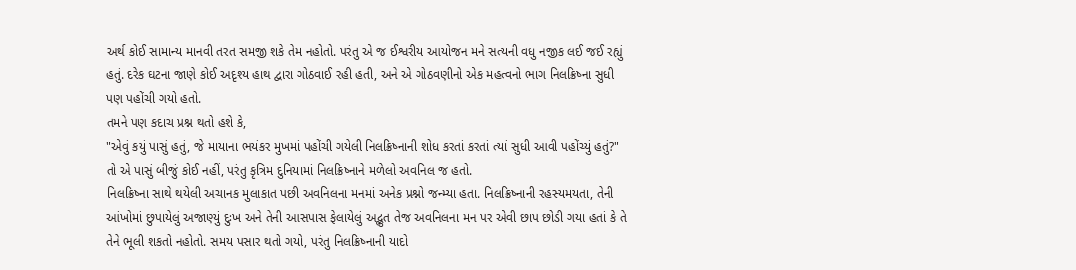અર્થ કોઈ સામાન્ય માનવી તરત સમજી શકે તેમ નહોતો. પરંતુ એ જ ઈશ્વરીય આયોજન મને સત્યની વધુ નજીક લઈ જઈ રહ્યું હતું. દરેક ઘટના જાણે કોઈ અદૃશ્ય હાથ દ્વારા ગોઠવાઈ રહી હતી, અને એ ગોઠવણીનો એક મહત્વનો ભાગ નિલક્રિષ્ના સુધી પણ પહોંચી ગયો હતો.
તમને પણ કદાચ પ્રશ્ન થતો હશે કે,
"એવું કયું પાસું હતું, જે માયાના ભયંકર મુખમાં પહોંચી ગયેલી નિલક્રિષ્નાની શોધ કરતાં કરતાં ત્યાં સુધી આવી પહોંચ્યું હતું?"
તો એ પાસું બીજું કોઈ નહીં, પરંતુ કૃત્રિમ દુનિયામાં નિલક્રિષ્નાને મળેલો અવનિલ જ હતો.
નિલક્રિષ્ના સાથે થયેલી અચાનક મુલાકાત પછી અવનિલના મનમાં અનેક પ્રશ્નો જન્મ્યા હતા. નિલક્રિષ્નાની રહસ્યમયતા, તેની આંખોમાં છુપાયેલું અજાણ્યું દુઃખ અને તેની આસપાસ ફેલાયેલું અદ્ભુત તેજ અવનિલના મન પર એવી છાપ છોડી ગયા હતાં કે તે તેને ભૂલી શકતો નહોતો. સમય પસાર થતો ગયો, પરંતુ નિલક્રિષ્નાની યાદો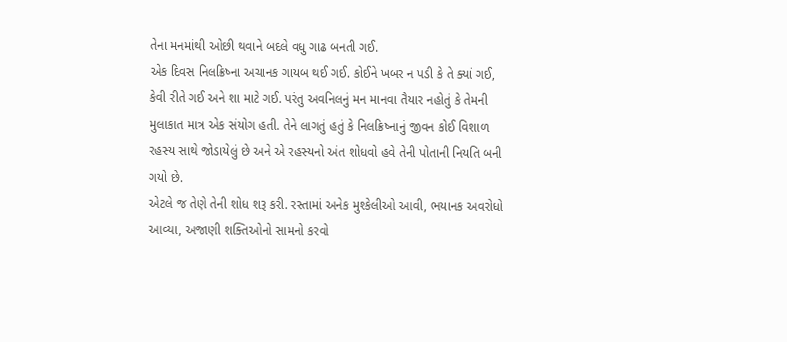તેના મનમાંથી ઓછી થવાને બદલે વધુ ગાઢ બનતી ગઈ.
એક દિવસ નિલક્રિષ્ના અચાનક ગાયબ થઈ ગઈ. કોઈને ખબર ન પડી કે તે ક્યાં ગઈ, કેવી રીતે ગઈ અને શા માટે ગઈ. પરંતુ અવનિલનું મન માનવા તૈયાર નહોતું કે તેમની મુલાકાત માત્ર એક સંયોગ હતી. તેને લાગતું હતું કે નિલક્રિષ્નાનું જીવન કોઈ વિશાળ રહસ્ય સાથે જોડાયેલું છે અને એ રહસ્યનો અંત શોધવો હવે તેની પોતાની નિયતિ બની ગયો છે.
એટલે જ તેણે તેની શોધ શરૂ કરી. રસ્તામાં અનેક મુશ્કેલીઓ આવી, ભયાનક અવરોધો આવ્યા, અજાણી શક્તિઓનો સામનો કરવો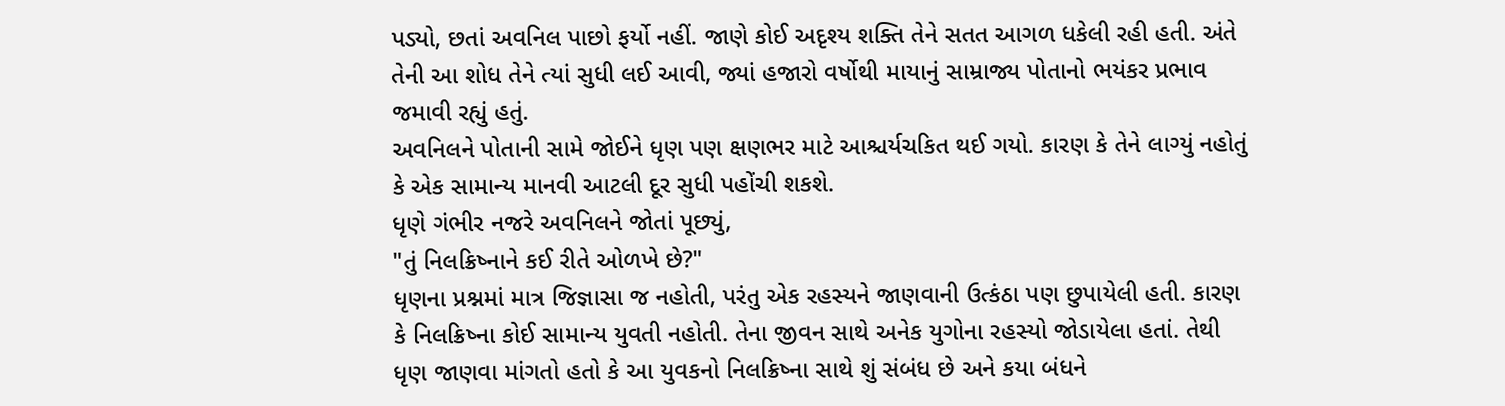પડ્યો, છતાં અવનિલ પાછો ફર્યો નહીં. જાણે કોઈ અદૃશ્ય શક્તિ તેને સતત આગળ ધકેલી રહી હતી. અંતે તેની આ શોધ તેને ત્યાં સુધી લઈ આવી, જ્યાં હજારો વર્ષોથી માયાનું સામ્રાજ્ય પોતાનો ભયંકર પ્રભાવ જમાવી રહ્યું હતું.
અવનિલને પોતાની સામે જોઈને ધૃણ પણ ક્ષણભર માટે આશ્ચર્યચકિત થઈ ગયો. કારણ કે તેને લાગ્યું નહોતું કે એક સામાન્ય માનવી આટલી દૂર સુધી પહોંચી શકશે.
ધૃણે ગંભીર નજરે અવનિલને જોતાં પૂછ્યું,
"તું નિલક્રિષ્નાને કઈ રીતે ઓળખે છે?"
ધૃણના પ્રશ્નમાં માત્ર જિજ્ઞાસા જ નહોતી, પરંતુ એક રહસ્યને જાણવાની ઉત્કંઠા પણ છુપાયેલી હતી. કારણ કે નિલક્રિષ્ના કોઈ સામાન્ય યુવતી નહોતી. તેના જીવન સાથે અનેક યુગોના રહસ્યો જોડાયેલા હતાં. તેથી ધૃણ જાણવા માંગતો હતો કે આ યુવકનો નિલક્રિષ્ના સાથે શું સંબંધ છે અને કયા બંધને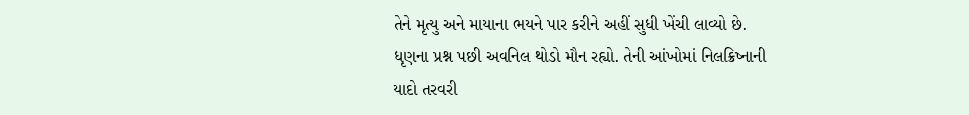તેને મૃત્યુ અને માયાના ભયને પાર કરીને અહીં સુધી ખેંચી લાવ્યો છે.
ધૃણના પ્રશ્ન પછી અવનિલ થોડો મૌન રહ્યો. તેની આંખોમાં નિલક્રિષ્નાની યાદો તરવરી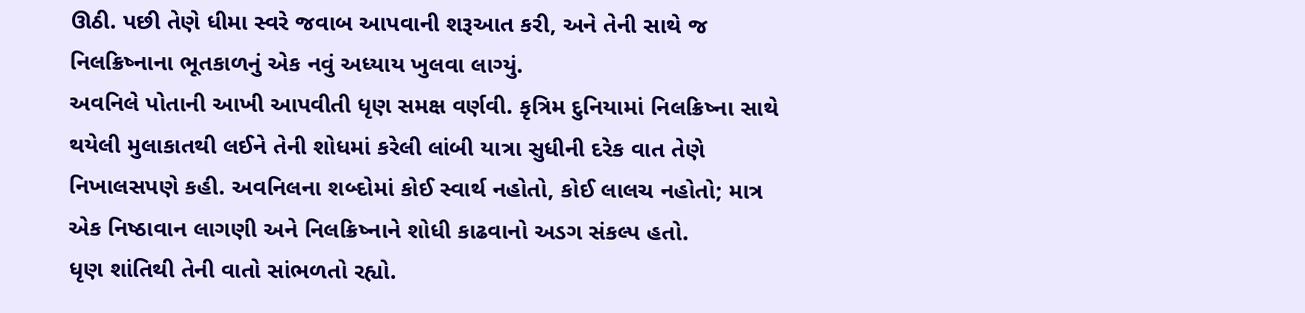ઊઠી. પછી તેણે ધીમા સ્વરે જવાબ આપવાની શરૂઆત કરી, અને તેની સાથે જ નિલક્રિષ્નાના ભૂતકાળનું એક નવું અધ્યાય ખુલવા લાગ્યું.
અવનિલે પોતાની આખી આપવીતી ધૃણ સમક્ષ વર્ણવી. કૃત્રિમ દુનિયામાં નિલક્રિષ્ના સાથે થયેલી મુલાકાતથી લઈને તેની શોધમાં કરેલી લાંબી યાત્રા સુધીની દરેક વાત તેણે નિખાલસપણે કહી. અવનિલના શબ્દોમાં કોઈ સ્વાર્થ નહોતો, કોઈ લાલચ નહોતો; માત્ર એક નિષ્ઠાવાન લાગણી અને નિલક્રિષ્નાને શોધી કાઢવાનો અડગ સંકલ્પ હતો.
ધૃણ શાંતિથી તેની વાતો સાંભળતો રહ્યો.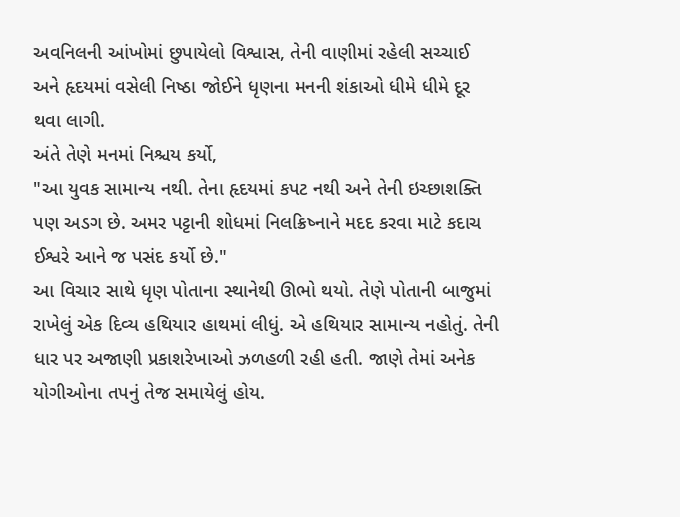અવનિલની આંખોમાં છુપાયેલો વિશ્વાસ, તેની વાણીમાં રહેલી સચ્ચાઈ અને હૃદયમાં વસેલી નિષ્ઠા જોઈને ધૃણના મનની શંકાઓ ધીમે ધીમે દૂર થવા લાગી.
અંતે તેણે મનમાં નિશ્ચય કર્યો,
"આ યુવક સામાન્ય નથી. તેના હૃદયમાં કપટ નથી અને તેની ઇચ્છાશક્તિ પણ અડગ છે. અમર પટ્ટાની શોધમાં નિલક્રિષ્નાને મદદ કરવા માટે કદાચ ઈશ્વરે આને જ પસંદ કર્યો છે."
આ વિચાર સાથે ધૃણ પોતાના સ્થાનેથી ઊભો થયો. તેણે પોતાની બાજુમાં રાખેલું એક દિવ્ય હથિયાર હાથમાં લીધું. એ હથિયાર સામાન્ય નહોતું. તેની ધાર પર અજાણી પ્રકાશરેખાઓ ઝળહળી રહી હતી. જાણે તેમાં અનેક યોગીઓના તપનું તેજ સમાયેલું હોય.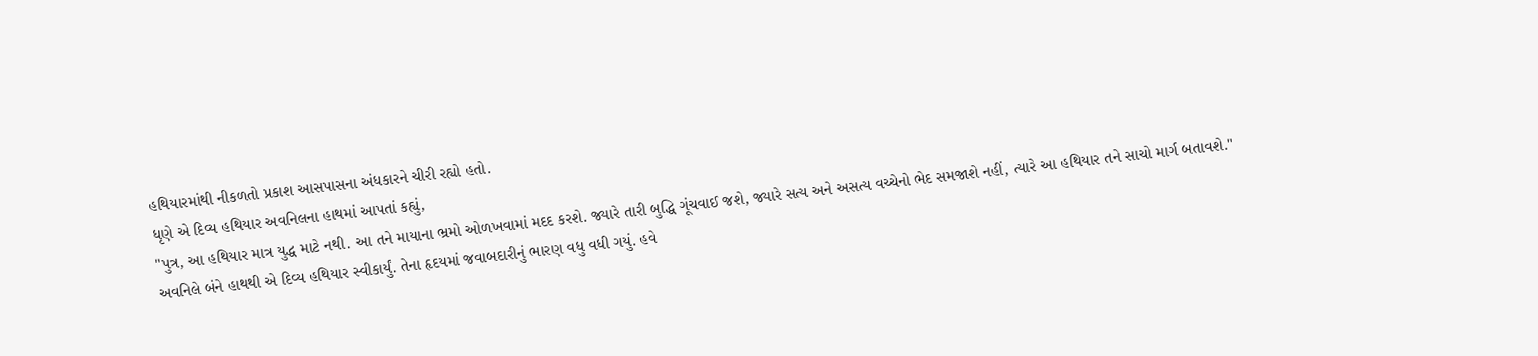હથિયારમાંથી નીકળતો પ્રકાશ આસપાસના અંધકારને ચીરી રહ્યો હતો.
ધૃણે એ દિવ્ય હથિયાર અવનિલના હાથમાં આપતાં કહ્યું,
"પુત્ર, આ હથિયાર માત્ર યુદ્ધ માટે નથી. આ તને માયાના ભ્રમો ઓળખવામાં મદદ કરશે. જ્યારે તારી બુદ્ધિ ગૂંચવાઈ જશે, જ્યારે સત્ય અને અસત્ય વચ્ચેનો ભેદ સમજાશે નહીં, ત્યારે આ હથિયાર તને સાચો માર્ગ બતાવશે."
અવનિલે બંને હાથથી એ દિવ્ય હથિયાર સ્વીકાર્યું. તેના હૃદયમાં જવાબદારીનું ભારણ વધુ વધી ગયું. હવે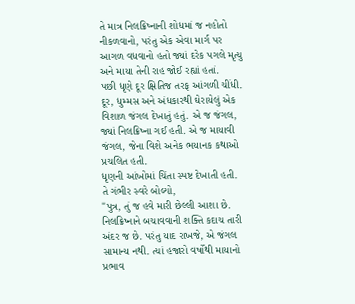તે માત્ર નિલક્રિષ્નાની શોધમાં જ નહોતો નીકળવાનો, પરંતુ એક એવા માર્ગ પર આગળ વધવાનો હતો જ્યાં દરેક પગલે મૃત્યુ અને માયા તેની રાહ જોઈ રહ્યાં હતાં.
પછી ધૃણે દૂર ક્ષિતિજ તરફ આંગળી ચીંધી.
દૂર, ધુમ્મસ અને અંધકારથી ઘેરાયેલું એક વિશાળ જંગલ દેખાતું હતું. એ જ જંગલ, જ્યાં નિલક્રિષ્ના ગઈ હતી. એ જ માયાવી જંગલ, જેના વિશે અનેક ભયાનક કથાઓ પ્રચલિત હતી.
ધૃણની આંખોમાં ચિંતા સ્પષ્ટ દેખાતી હતી.
તે ગંભીર સ્વરે બોલ્યો,
"પુત્ર, તું જ હવે મારી છેલ્લી આશા છે. નિલક્રિષ્નાને બચાવવાની શક્તિ કદાચ તારી અંદર જ છે. પરંતુ યાદ રાખજે, એ જંગલ સામાન્ય નથી. ત્યાં હજારો વર્ષોથી માયાનો પ્રભાવ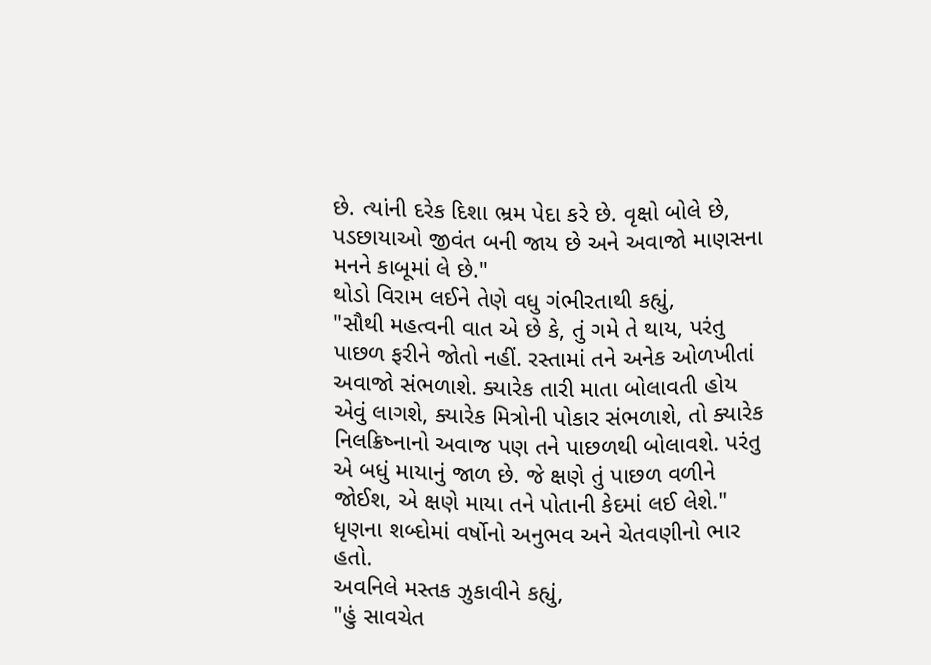છે. ત્યાંની દરેક દિશા ભ્રમ પેદા કરે છે. વૃક્ષો બોલે છે, પડછાયાઓ જીવંત બની જાય છે અને અવાજો માણસના મનને કાબૂમાં લે છે."
થોડો વિરામ લઈને તેણે વધુ ગંભીરતાથી કહ્યું,
"સૌથી મહત્વની વાત એ છે કે, તું ગમે તે થાય, પરંતુ પાછળ ફરીને જોતો નહીં. રસ્તામાં તને અનેક ઓળખીતાં અવાજો સંભળાશે. ક્યારેક તારી માતા બોલાવતી હોય એવું લાગશે, ક્યારેક મિત્રોની પોકાર સંભળાશે, તો ક્યારેક નિલક્રિષ્નાનો અવાજ પણ તને પાછળથી બોલાવશે. પરંતુ એ બધું માયાનું જાળ છે. જે ક્ષણે તું પાછળ વળીને જોઈશ, એ ક્ષણે માયા તને પોતાની કેદમાં લઈ લેશે."
ધૃણના શબ્દોમાં વર્ષોનો અનુભવ અને ચેતવણીનો ભાર હતો.
અવનિલે મસ્તક ઝુકાવીને કહ્યું,
"હું સાવચેત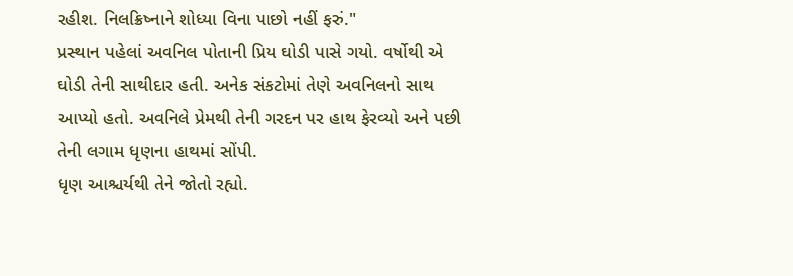રહીશ. નિલક્રિષ્નાને શોધ્યા વિના પાછો નહીં ફરું."
પ્રસ્થાન પહેલાં અવનિલ પોતાની પ્રિય ઘોડી પાસે ગયો. વર્ષોથી એ ઘોડી તેની સાથીદાર હતી. અનેક સંકટોમાં તેણે અવનિલનો સાથ આપ્યો હતો. અવનિલે પ્રેમથી તેની ગરદન પર હાથ ફેરવ્યો અને પછી તેની લગામ ધૃણના હાથમાં સોંપી.
ધૃણ આશ્ચર્યથી તેને જોતો રહ્યો.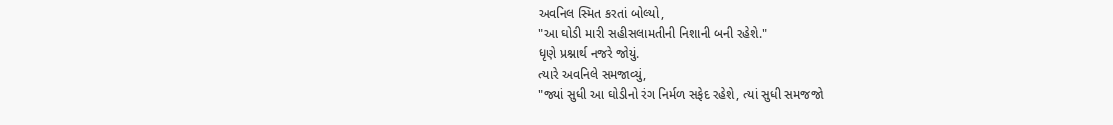અવનિલ સ્મિત કરતાં બોલ્યો,
"આ ઘોડી મારી સહીસલામતીની નિશાની બની રહેશે."
ધૃણે પ્રશ્નાર્થ નજરે જોયું.
ત્યારે અવનિલે સમજાવ્યું,
"જ્યાં સુધી આ ઘોડીનો રંગ નિર્મળ સફેદ રહેશે, ત્યાં સુધી સમજજો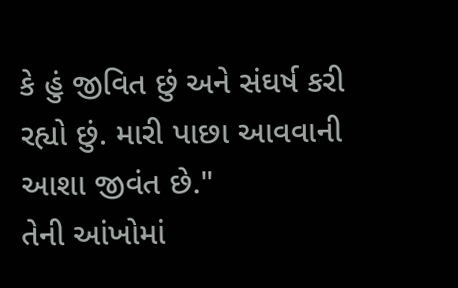કે હું જીવિત છું અને સંઘર્ષ કરી રહ્યો છું. મારી પાછા આવવાની આશા જીવંત છે."
તેની આંખોમાં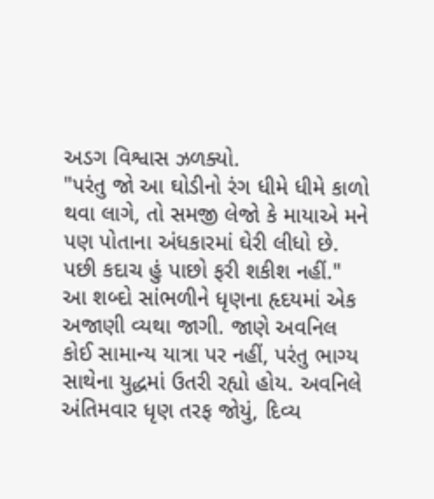અડગ વિશ્વાસ ઝળક્યો.
"પરંતુ જો આ ઘોડીનો રંગ ધીમે ધીમે કાળો થવા લાગે, તો સમજી લેજો કે માયાએ મને પણ પોતાના અંધકારમાં ઘેરી લીધો છે. પછી કદાચ હું પાછો ફરી શકીશ નહીં."
આ શબ્દો સાંભળીને ધૃણના હૃદયમાં એક અજાણી વ્યથા જાગી. જાણે અવનિલ કોઈ સામાન્ય યાત્રા પર નહીં, પરંતુ ભાગ્ય સાથેના યુદ્ધમાં ઉતરી રહ્યો હોય. અવનિલે અંતિમવાર ધૃણ તરફ જોયું, દિવ્ય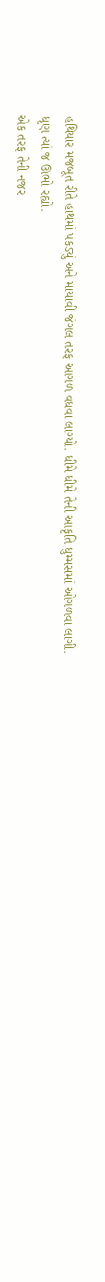હથિયાર મજબૂત રીતે હાથમાં પકડ્યું અને માયાવી જંગલ તરફ આગળ વધવા લાગ્યો. ધીમે ધીમે તેની આકૃતિ ધુમ્મસમાં ઓગળવા લાગી.
ધૃણ ત્યાં જ ઊભો રહ્યો.
એક તરફ તેની નજર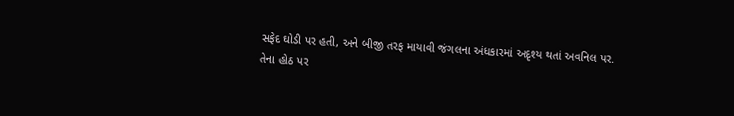સફેદ ઘોડી પર હતી, અને બીજી તરફ માયાવી જંગલના અંધકારમાં અદૃશ્ય થતાં અવનિલ પર.
તેના હોઠ પર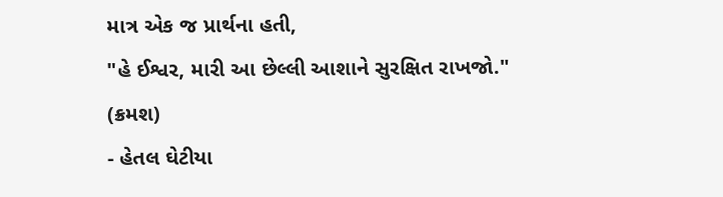માત્ર એક જ પ્રાર્થના હતી,
"હે ઈશ્વર, મારી આ છેલ્લી આશાને સુરક્ષિત રાખજો."
(ક્રમશ)
- હેતલ ઘેટીયા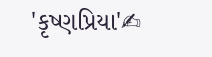'કૃષ્ણપ્રિયા'✍